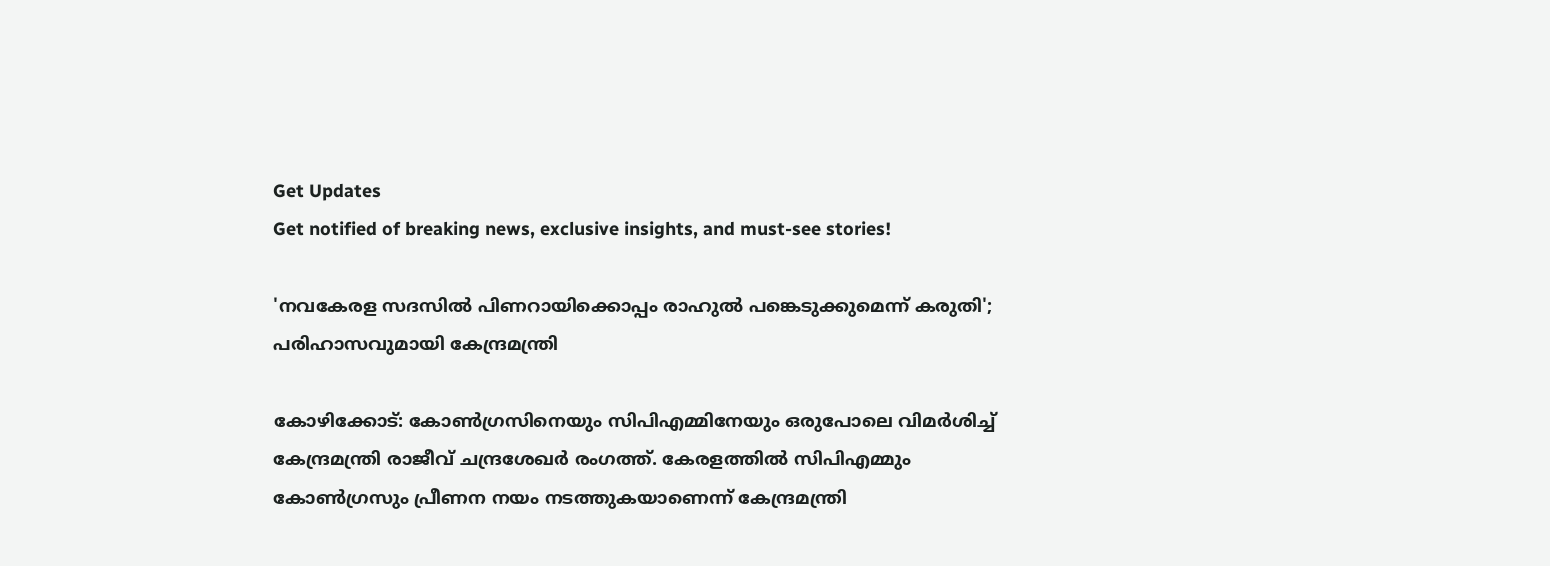Get Updates
Get notified of breaking news, exclusive insights, and must-see stories!

'നവകേരള സദസിൽ പിണറായിക്കൊപ്പം രാഹുൽ പങ്കെടുക്കുമെന്ന് കരുതി'; പരിഹാസവുമായി കേന്ദ്രമന്ത്രി

കോഴിക്കോട്: കോൺഗ്രസിനെയും സിപിഎമ്മിനേയും ഒരുപോലെ വിമർശിച്ച് കേന്ദ്രമന്ത്രി രാജീവ് ചന്ദ്രശേഖർ രംഗത്ത്. കേരളത്തിൽ സിപിഎമ്മും കോൺഗ്രസും പ്രീണന നയം നടത്തുകയാണെന്ന് കേന്ദ്രമന്ത്രി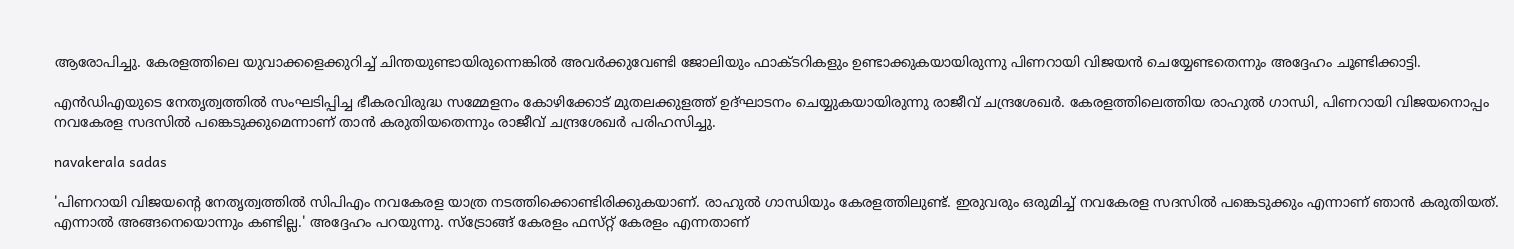ആരോപിച്ചു. കേരളത്തിലെ യുവാക്കളെക്കുറിച്ച് ചിന്തയുണ്ടായിരുന്നെങ്കിൽ അവർക്കുവേണ്ടി ജോലിയും ഫാക്‌ടറികളും ഉണ്ടാക്കുകയായിരുന്നു പിണറായി വിജയൻ ചെയ്യേണ്ടതെന്നും അദ്ദേഹം ചൂണ്ടിക്കാട്ടി.

എൻഡിഎയുടെ നേതൃത്വത്തിൽ സംഘടിപ്പിച്ച ഭീകരവിരുദ്ധ സമ്മേളനം കോഴിക്കോട് മുതലക്കുളത്ത് ഉദ്ഘാടനം ചെയ്യുകയായിരുന്നു രാജീവ് ചന്ദ്രശേഖർ. കേരളത്തിലെത്തിയ രാഹുൽ ഗാന്ധി, പിണറായി വിജയനൊപ്പം നവകേരള സദസിൽ പങ്കെടുക്കുമെന്നാണ് താൻ കരുതിയതെന്നും രാജീവ് ചന്ദ്രശേഖർ പരിഹസിച്ചു.

navakerala sadas

'പിണറായി വിജയന്റെ നേതൃത്വത്തിൽ സിപിഎം നവകേരള യാത്ര നടത്തിക്കൊണ്ടിരിക്കുകയാണ്. രാഹുൽ ഗാന്ധിയും കേരളത്തിലുണ്ട്. ഇരുവരും ഒരുമിച്ച് നവകേരള സദസിൽ പങ്കെടുക്കും എന്നാണ് ഞാൻ കരുതിയത്. എന്നാൽ അങ്ങനെയൊന്നും കണ്ടില്ല.' അദ്ദേഹം പറയുന്നു. സ്ട്രോങ്ങ് കേരളം ഫസ്‌റ്റ് കേരളം എന്നതാണ്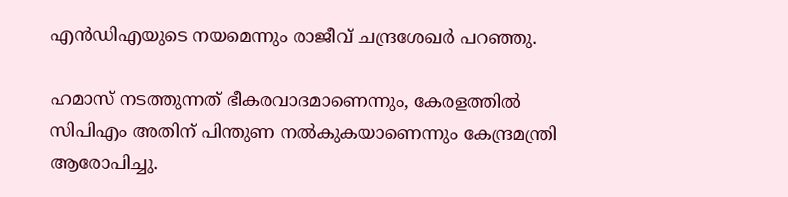എൻഡിഎയുടെ നയമെന്നും രാജീവ് ചന്ദ്രശേഖർ പറഞ്ഞു.

ഹമാസ് നടത്തുന്നത് ഭീകരവാദമാണെന്നും, കേരളത്തിൽ സിപിഎം അതിന് പിന്തുണ നല്‍കുകയാണെന്നും കേന്ദ്രമന്ത്രി ആരോപിച്ചു.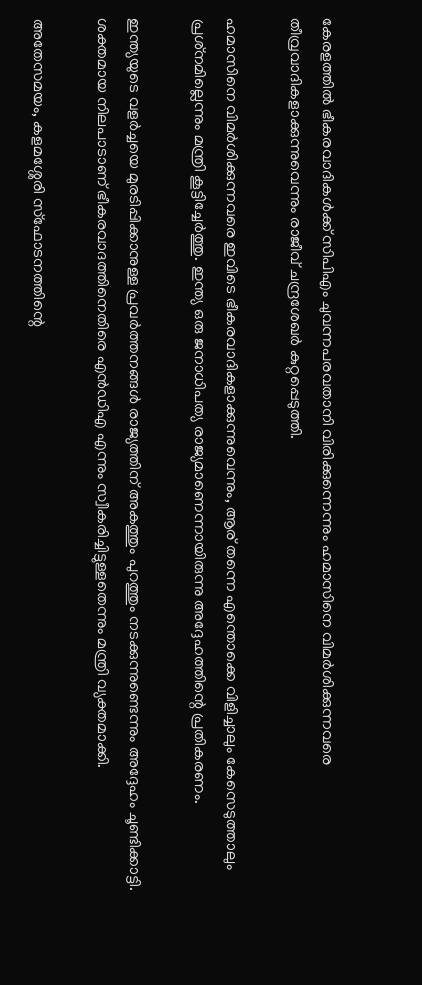കേരളത്തില്‍ ഭീകരവാദികള്‍ക്ക് സിപിഎം ചുവന്നപരവതാനി വിരിക്കുന്നെന്നും ഹമാസിനെ വിമര്‍ശിക്കുന്നവരെ തീവ്രവാദികളാക്കുന്നുവെന്നും രാജീവ് ചന്ദ്രശേഖർ കുറ്റപ്പെടുത്തി.

ഹമാസിനെ വിമര്‍ശിക്കുന്നവരെ ഇവിടെ ഭീകരവാദികളാക്കുന്നുവെന്നും, ആര് തന്നെ എന്തൊക്കെ വിളിച്ചാലും കേസെടുത്താലും പ്രശ്‌നമില്ലെന്നും മന്ത്രി കൂട്ടിച്ചേർത്തു. ഇന്ത്യ ഒരു ജനാധിപത്യ രാജ്യമാണെന്നായിരുന്നു അദ്ദേഹത്തിന്റെ പ്രതികരണം.

ഇന്ത്യയുടെ വളര്‍ച്ചയെ മുരടിപ്പിക്കാനുള്ള പ്രവര്‍ത്തനങ്ങള്‍ രാജ്യത്തിന് അകത്തും പുറത്തും നടക്കുന്നുണ്ടെന്നും അദ്ദേഹം ചൂണ്ടിക്കാട്ടി. ശക്തമായ നിലപാടാണ് ഭീകരവാദത്തിനെതിരെ എൻഡിഎ എന്നും സ്വീകരിച്ചിട്ടുള്ളതെന്നും മന്ത്രി വ്യക്തമാക്കി.

അതേസമയം, കളമശ്ശേരി സ്‌ഫോടനത്തിന്റെ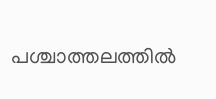പശ്ചാത്തലത്തില്‍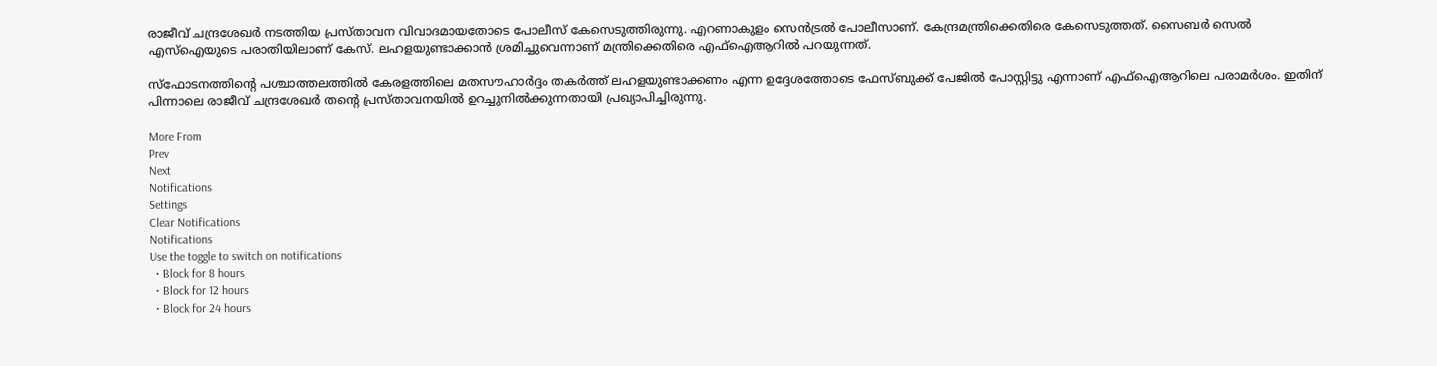രാജീവ് ചന്ദ്രശേഖര്‍ നടത്തിയ പ്രസ്താവന വിവാദമായതോടെ പോലീസ് കേസെടുത്തിരുന്നു. എറണാകുളം സെന്‍ട്രല്‍ പോലീസാണ്. കേന്ദ്രമന്ത്രിക്കെതിരെ കേസെടുത്തത്. സൈബര്‍ സെല്‍ എസ്‌ഐയുടെ പരാതിയിലാണ് കേസ്. ലഹളയുണ്ടാക്കാന്‍ ശ്രമിച്ചുവെന്നാണ് മന്ത്രിക്കെതിരെ എഫ്‌ഐആറില്‍ പറയുന്നത്.

സ്‌ഫോടനത്തിന്റെ പശ്ചാത്തലത്തില്‍ കേരളത്തിലെ മതസൗഹാര്‍ദ്ദം തകര്‍ത്ത് ലഹളയുണ്ടാക്കണം എന്ന ഉദ്ദേശത്തോടെ ഫേസ്ബുക്ക് പേജില്‍ പോസ്റ്റിട്ടു എന്നാണ് എഫ്‌ഐആറിലെ പരാമര്‍ശം. ഇതിന് പിന്നാലെ രാജീവ് ചന്ദ്രശേഖർ തന്റെ പ്രസ്‌താവനയിൽ ഉറച്ചുനിൽക്കുന്നതായി പ്രഖ്യാപിച്ചിരുന്നു.

More From
Prev
Next
Notifications
Settings
Clear Notifications
Notifications
Use the toggle to switch on notifications
  • Block for 8 hours
  • Block for 12 hours
  • Block for 24 hours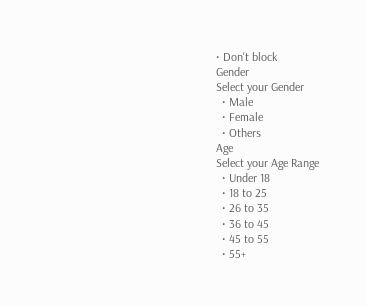• Don't block
Gender
Select your Gender
  • Male
  • Female
  • Others
Age
Select your Age Range
  • Under 18
  • 18 to 25
  • 26 to 35
  • 36 to 45
  • 45 to 55
  • 55+